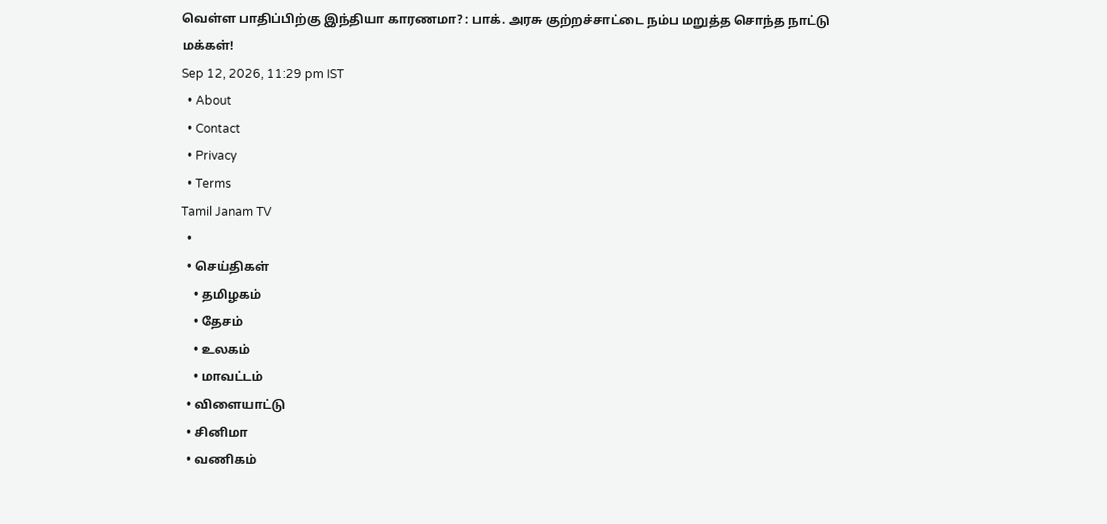வெள்ள பாதிப்பிற்கு இந்தியா காரணமா? : பாக். அரசு குற்றச்சாட்டை நம்ப மறுத்த சொந்த நாட்டு மக்கள்!
Sep 12, 2026, 11:29 pm IST
  • About
  • Contact
  • Privacy
  • Terms
Tamil Janam TV
  •
  • செய்திகள்
    • தமிழகம்
    • தேசம்
    • உலகம்
    • மாவட்டம்
  • விளையாட்டு
  • சினிமா
  • வணிகம்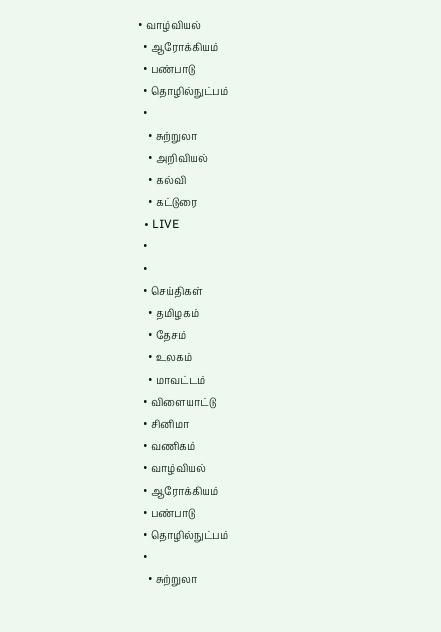• வாழ்வியல்
  • ஆரோக்கியம்
  • பண்பாடு
  • தொழில்நுட்பம்
  •
    • சுற்றுலா
    • அறிவியல்
    • கல்வி
    • கட்டுரை
  • LIVE
  •
  •
  • செய்திகள்
    • தமிழகம்
    • தேசம்
    • உலகம்
    • மாவட்டம்
  • விளையாட்டு
  • சினிமா
  • வணிகம்
  • வாழ்வியல்
  • ஆரோக்கியம்
  • பண்பாடு
  • தொழில்நுட்பம்
  •
    • சுற்றுலா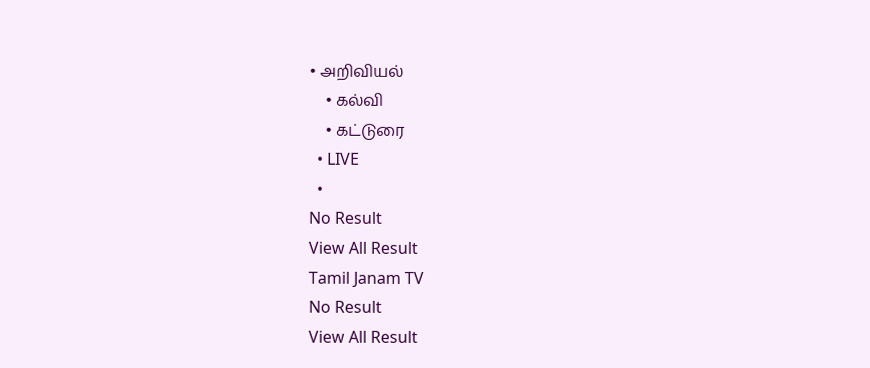• அறிவியல்
    • கல்வி
    • கட்டுரை
  • LIVE
  •
No Result
View All Result
Tamil Janam TV
No Result
View All Result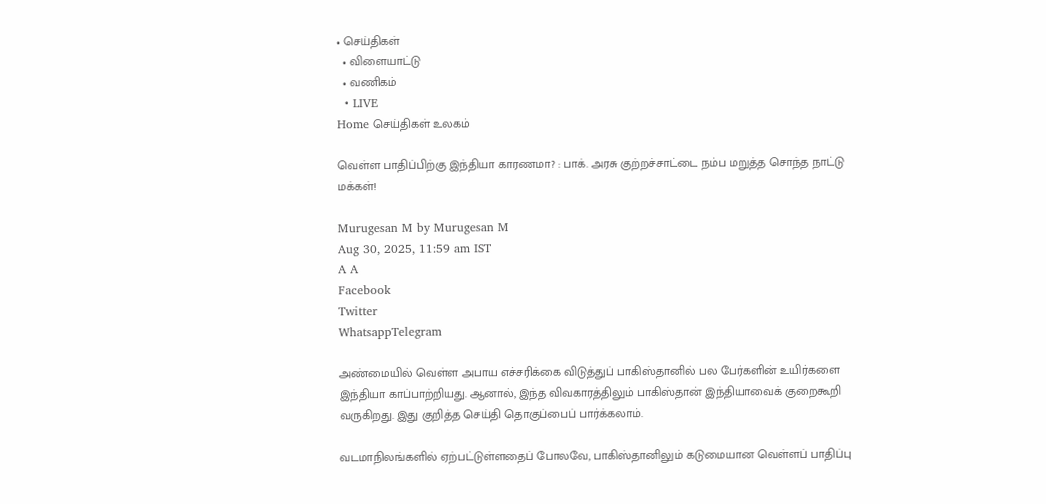• செய்திகள்
  • விளையாட்டு
  • வணிகம்
  • LIVE
Home செய்திகள் உலகம்

வெள்ள பாதிப்பிற்கு இந்தியா காரணமா? : பாக். அரசு குற்றச்சாட்டை நம்ப மறுத்த சொந்த நாட்டு மக்கள்!

Murugesan M by Murugesan M
Aug 30, 2025, 11:59 am IST
A A
Facebook
Twitter
WhatsappTelegram

அண்மையில் வெள்ள அபாய எச்சரிக்கை விடுத்துப் பாகிஸ்தானில் பல பேர்களின் உயிர்களை இந்தியா காப்பாற்றியது. ஆனால், இந்த விவகாரத்திலும் பாகிஸ்தான் இந்தியாவைக் குறைகூறி வருகிறது. இது குறித்த செய்தி தொகுப்பைப் பார்க்கலாம்.

வடமாநிலங்களில் ஏற்பட்டுள்ளதைப் போலவே, பாகிஸ்தானிலும் கடுமையான வெள்ளப் பாதிப்பு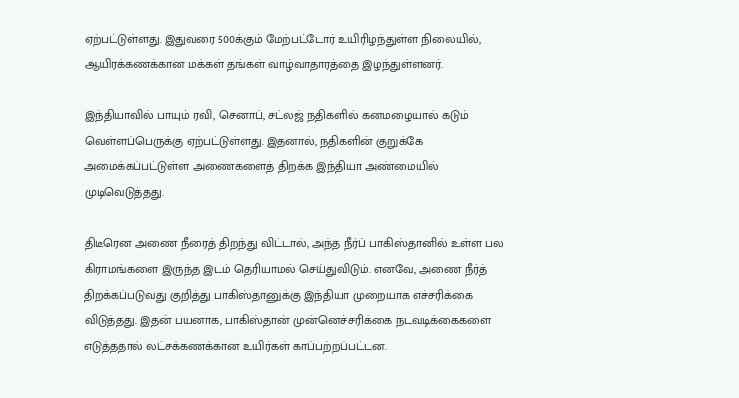ஏற்பட்டுள்ளது. இதுவரை 500க்கும் மேற்பட்டோர் உயிரிழந்துள்ள நிலையில், ஆயிரக்கணக்கான மக்கள் தங்கள் வாழ்வாதாரத்தை இழந்துள்ளனர்.

இந்தியாவில் பாயும் ரவி, செனாப், சட்லஜ் நதிகளில் கனமழையால் கடும் வெள்ளப்பெருக்கு ஏற்பட்டுள்ளது. இதனால், நதிகளின் குறுக்கே அமைக்கப்பட்டுள்ள அணைகளைத் திறக்க இந்தியா அண்மையில் முடிவெடுத்தது.

திடீரென அணை நீரைத் திறந்து விட்டால், அந்த நீர்ப் பாகிஸ்தானில் உள்ள பல கிராமங்களை இருந்த இடம் தெரியாமல் செய்துவிடும். எனவே, அணை நீர்த் திறக்கப்படுவது குறித்து பாகிஸ்தானுக்கு இந்தியா முறையாக எச்சரிக்கை விடுத்தது. இதன் பயனாக, பாகிஸ்தான் முன்னெச்சரிக்கை நடவடிக்கைகளை எடுத்ததால் லட்சக்கணக்கான உயிர்கள் காப்பற்றப்பட்டன.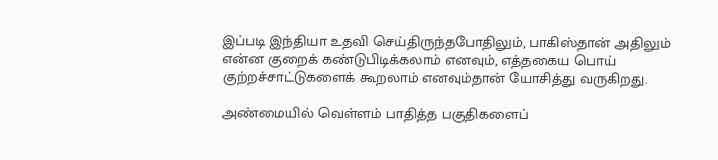இப்படி இந்தியா உதவி செய்திருந்தபோதிலும், பாகிஸ்தான் அதிலும் என்ன குறைக் கண்டுபிடிக்கலாம் எனவும், எத்தகைய பொய் குற்றச்சாட்டுகளைக் கூறலாம் எனவும்தான் யோசித்து வருகிறது.

அண்மையில் வெள்ளம் பாதித்த பகுதிகளைப்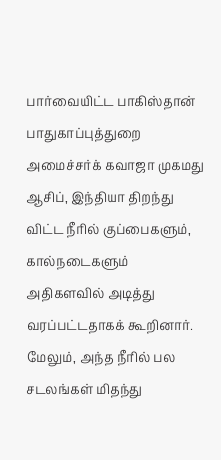பார்வையிட்ட பாகிஸ்தான் பாதுகாப்புத்துறை அமைச்சர்க் கவாஜா முகமது ஆசிப், இந்தியா திறந்து விட்ட நீரில் குப்பைகளும், கால்நடைகளும் அதிகளவில் அடித்து வரப்பட்டதாகக் கூறினார். மேலும், அந்த நீரில் பல சடலங்கள் மிதந்து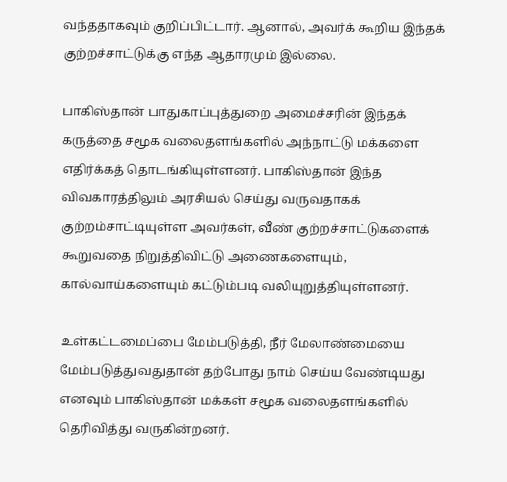வந்ததாகவும் குறிப்பிட்டார். ஆனால், அவர்க் கூறிய இந்தக் குற்றச்சாட்டுக்கு எந்த ஆதாரமும் இல்லை.

பாகிஸ்தான் பாதுகாப்புத்துறை அமைச்சரின் இந்தக் கருத்தை சமூக வலைதளங்களில் அந்நாட்டு மக்களை எதிர்க்கத் தொடங்கியுள்ளனர். பாகிஸ்தான் இந்த விவகாரத்திலும் அரசியல் செய்து வருவதாகக் குற்றம்சாட்டியுள்ள அவர்கள், வீண் குற்றச்சாட்டுகளைக் கூறுவதை நிறுத்திவிட்டு அணைகளையும், கால்வாய்களையும் கட்டும்படி வலியுறுத்தியுள்ளனர்.

உள்கட்டமைப்பை மேம்படுத்தி, நீர் மேலாண்மையை மேம்படுத்துவதுதான் தற்போது நாம் செய்ய வேண்டியது எனவும் பாகிஸ்தான் மக்கள் சமூக வலைதளங்களில் தெரிவித்து வருகின்றனர்.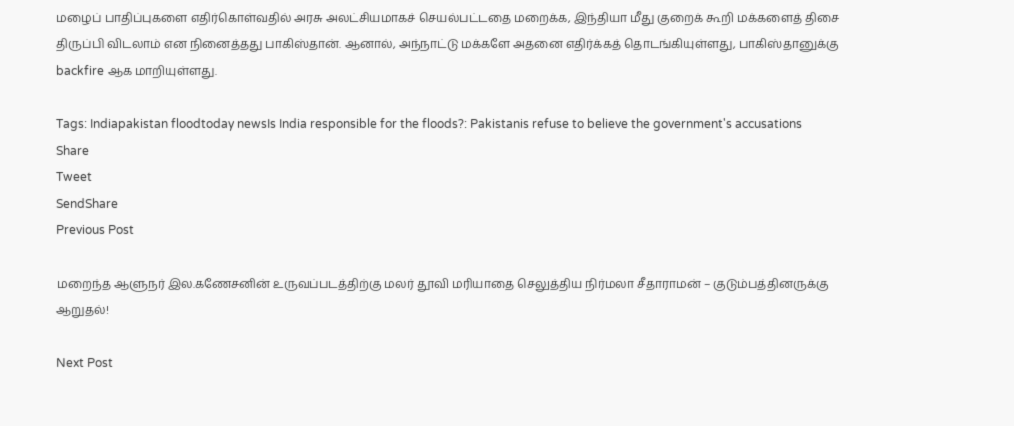மழைப் பாதிப்புகளை எதிர்கொள்வதில் அரசு அலட்சியமாகச் செயல்பட்டதை மறைக்க, இந்தியா மீது குறைக் கூறி மக்களைத் திசை திருப்பி விடலாம் என நினைத்தது பாகிஸ்தான். ஆனால், அந்நாட்டு மக்களே அதனை எதிர்க்கத் தொடங்கியுள்ளது, பாகிஸ்தானுக்கு backfire ஆக மாறியுள்ளது.

Tags: Indiapakistan floodtoday newsIs India responsible for the floods?: Pakistanis refuse to believe the government's accusations
Share
Tweet
SendShare
Previous Post

மறைந்த ஆளுநர் இல.கணேசனின் உருவப்படத்திற்கு மலர் தூவி மரியாதை செலுத்திய நிர்மலா சீதாராமன் – குடும்பத்தினருக்கு ஆறுதல்!

Next Post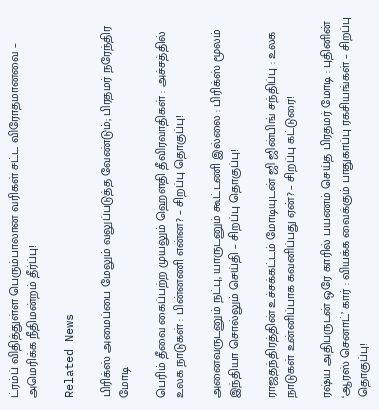ட்ரம்ப் விதித்துள்ள பெரும்பாலான வரிகள் சட்ட விரோதமானவை – அமெரிக்க நீதிமன்றம் தீர்ப்பு!

Related News

பிரிக்ஸ் அமைப்பை மேலும் வலுப்படுத்த வேண்டும்; பிரதமர் நரேந்திர மோடி

பெரிம் தீவை கைப்பற்ற முயலும் ஹெளதி தீவிரவாதிகள் : அச்சத்தில் உலக நாடுகள் : பின்னணி என்ன? – சிறப்பு தொகுப்பு!

அனைவருடனும் நட்பு, யாருடனும் கூட்டணி இல்லை : பிரிக்ஸ் மூலம் இந்தியா சொல்லும் செய்தி – சிறப்பு தொகுப்பு!

ராஜதந்திரத்தின் உச்சக்கட்டம் மோடியுடன் ஜி ஜின்பிங் சந்திப்பு : உலக நாடுகள் உன்னிப்பாக கவனிப்பது ஏன்? – சிறப்பு கட்டுரை!

ரஷ்ய அதிபருடன் ஒரே காரில் பயணம் செய்த பிரதமர் மோடி : புதினின் ‘ஆரஸ் செனாட்’ கார் : வியக்க வைக்கும் பாதுகாப்பு ரகசியங்கள் – சிறப்பு தொகுப்பு!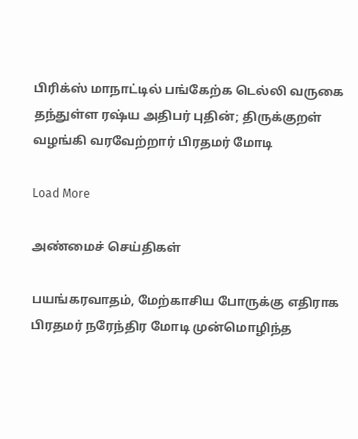பிரிக்ஸ் மாநாட்டில் பங்கேற்க டெல்லி வருகை தந்துள்ள ரஷ்ய அதிபர் புதின்; திருக்குறள் வழங்கி வரவேற்றார் பிரதமர் மோடி

Load More

அண்மைச் செய்திகள்

பயங்கரவாதம், மேற்காசிய போருக்கு எதிராக பிரதமர் நரேந்திர மோடி முன்மொழிந்த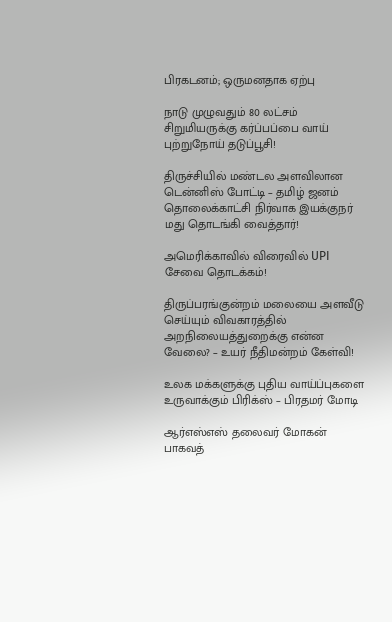பிரகடனம்; ஒருமனதாக ஏற்பு

நாடு முழுவதும் 80 லட்சம் சிறுமியருக்கு கர்ப்பப்பை வாய் புற்றுநோய் தடுப்பூசி!

திருச்சியில் மண்டல அளவிலான டென்னிஸ் போட்டி – தமிழ் ஜனம் தொலைக்காட்சி நிர்வாக இயக்குநர் மது தொடங்கி வைத்தார்!

அமெரிக்காவில் விரைவில் UPI சேவை தொடக்கம்!

திருப்பரங்குன்றம் மலையை அளவீடு செய்யும் விவகாரத்தில் அறநிலையத்துறைக்கு என்ன வேலை? – உயர் நீதிமன்றம் கேள்வி!

உலக மக்களுக்கு புதிய வாய்ப்புகளை உருவாக்கும் பிரிக்ஸ் – பிரதமர் மோடி

ஆர்எஸ்எஸ் தலைவர் மோகன் பாகவத்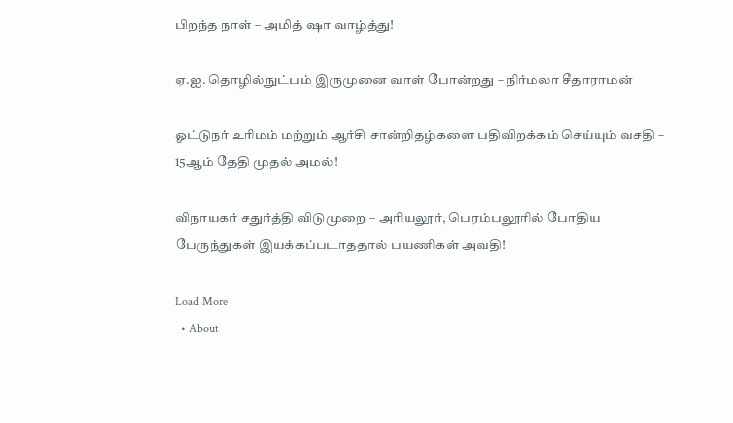பிறந்த நாள் – அமித் ஷா வாழ்த்து!

ஏ.ஐ. தொழில்நுட்பம் இருமுனை வாள் போன்றது – நிர்மலா சீதாராமன்

ஓட்டுநர் உரிமம் மற்றும் ஆர்சி சான்றிதழ்களை பதிவிறக்கம் செய்யும் வசதி – 15ஆம் தேதி முதல் அமல்!

விநாயகர் சதுர்த்தி விடுமுறை – அரியலூர், பெரம்பலூரில் போதிய பேருந்துகள் இயக்கப்படாததால் பயணிகள் அவதி!

Load More
  • About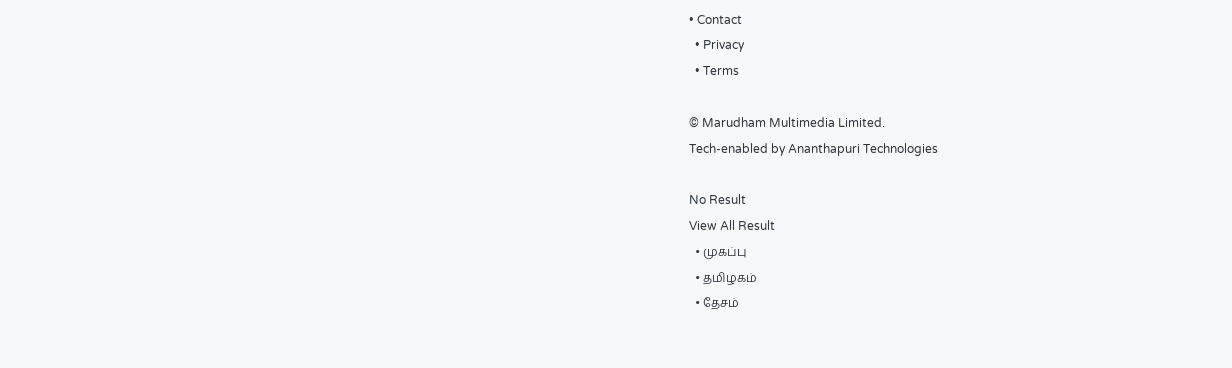• Contact
  • Privacy
  • Terms

© Marudham Multimedia Limited.
Tech-enabled by Ananthapuri Technologies

No Result
View All Result
  • முகப்பு
  • தமிழகம்
  • தேசம்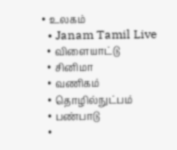• உலகம்
  • Janam Tamil Live
  • விளையாட்டு
  • சினிமா
  • வணிகம்
  • தொழில்நுட்பம்
  • பண்பாடு
  •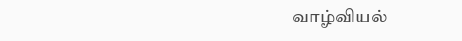வாழ்வியல்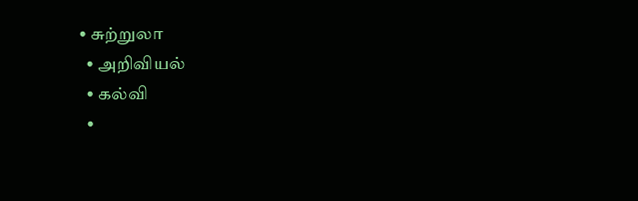• சுற்றுலா
  • அறிவியல்
  • கல்வி
  •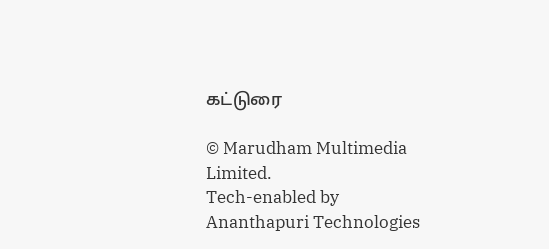கட்டுரை

© Marudham Multimedia Limited.
Tech-enabled by Ananthapuri Technologies